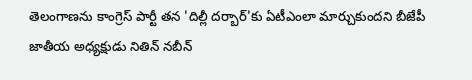తెలంగాణను కాంగ్రెస్ పార్టీ తన 'దిల్లీ దర్బార్'కు ఏటీఎంలా మార్చుకుందని బీజేపీ జాతీయ అధ్యక్షుడు నితిన్ నబీన్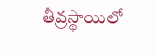తీవ్రస్థాయిలో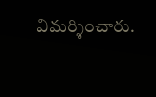విమర్శించారు.